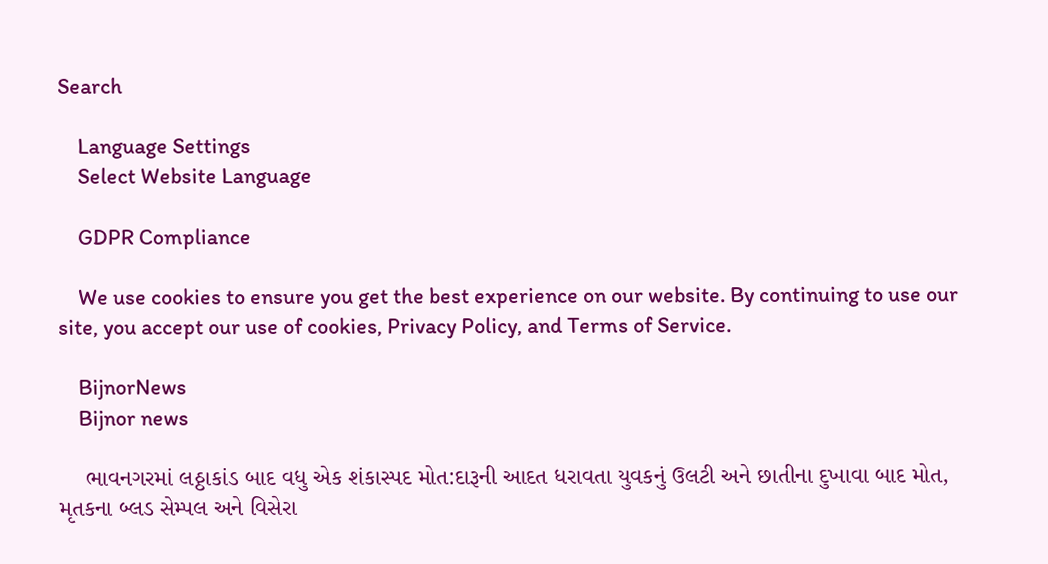Search

    Language Settings
    Select Website Language

    GDPR Compliance

    We use cookies to ensure you get the best experience on our website. By continuing to use our site, you accept our use of cookies, Privacy Policy, and Terms of Service.

    BijnorNews
    Bijnor news

    ભાવનગરમાં લઠ્ઠાકાંડ બાદ વધુ એક શંકાસ્પદ મોત:દારૂની આદત ધરાવતા યુવકનું ઉલટી અને છાતીના દુખાવા બાદ મોત, મૃતકના બ્લડ સેમ્પલ અને વિસેરા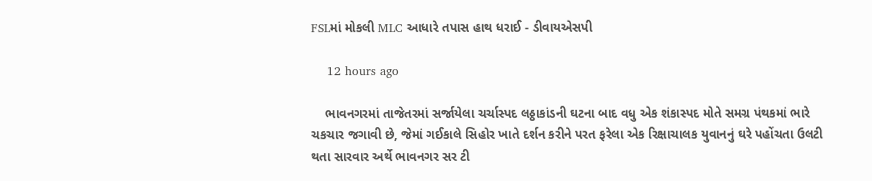FSLમાં મોકલી MLC આધારે તપાસ હાથ ધરાઈ - ડીવાયએસપી

    12 hours ago

    ભાવનગરમાં તાજેતરમાં સર્જાયેલા ચર્ચાસ્પદ લઠ્ઠાકાંડની ઘટના બાદ વધુ એક શંકાસ્પદ મોતે સમગ્ર પંથકમાં ભારે ચકચાર જગાવી છે, જેમાં ગઈકાલે સિહોર ખાતે દર્શન કરીને પરત ફરેલા એક રિક્ષાચાલક યુવાનનું ઘરે પહોંચતા ઉલટી થતા સારવાર અર્થે ભાવનગર સર ટી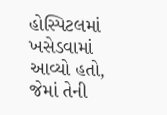હોસ્પિટલમાં ખસેડવામાં આવ્યો હતો, જેમાં તેની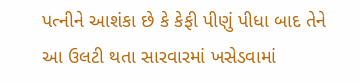પત્નીને આશંકા છે કે કેફી પીણું પીધા બાદ તેને આ ઉલટી થતા સારવારમાં ખસેડવામાં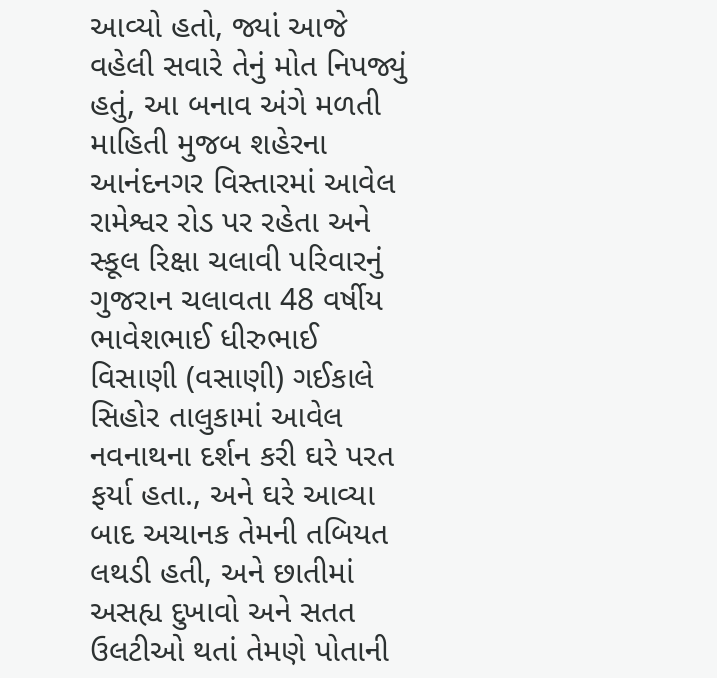આવ્યો હતો, જ્યાં આજે વહેલી સવારે તેનું મોત નિપજ્યું હતું, આ બનાવ અંગે મળતી માહિતી મુજબ શહેરના આનંદનગર વિસ્તારમાં આવેલ રામેશ્વર રોડ પર રહેતા અને સ્કૂલ રિક્ષા ચલાવી પરિવારનું ગુજરાન ચલાવતા 48 વર્ષીય ભાવેશભાઈ ધીરુભાઈ વિસાણી (વસાણી) ગઈકાલે સિહોર તાલુકામાં આવેલ નવનાથના દર્શન કરી ઘરે પરત ફર્યા હતા., અને ઘરે આવ્યા બાદ અચાનક તેમની તબિયત લથડી હતી, અને છાતીમાં અસહ્ય દુખાવો અને સતત ઉલટીઓ થતાં તેમણે પોતાની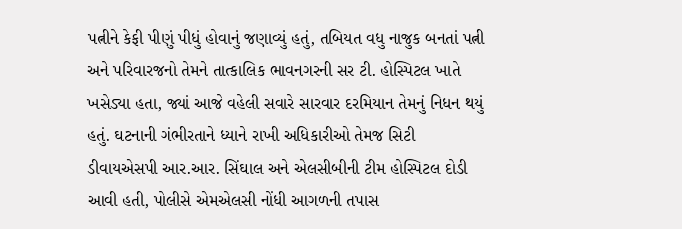પત્નીને કેફી પીણું પીધું હોવાનું જણાવ્યું હતું, તબિયત વધુ નાજુક બનતાં પત્ની અને પરિવારજનો તેમને તાત્કાલિક ભાવનગરની સર ટી. હોસ્પિટલ ખાતે ખસેડ્યા હતા, જ્યાં આજે વહેલી સવારે સારવાર દરમિયાન તેમનું નિધન થયું હતું. ઘટનાની ગંભીરતાને ધ્યાને રાખી અધિકારીઓ તેમજ સિટી ડીવાયએસપી આર.આર. સિંઘાલ અને એલસીબીની ટીમ હોસ્પિટલ દોડી આવી હતી, પોલીસે એમએલસી નોંધી આગળની તપાસ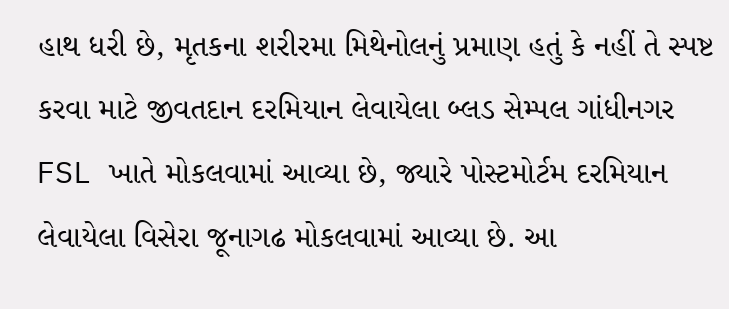હાથ ધરી છે, મૃતકના શરીરમા મિથેનોલનું પ્રમાણ હતું કે નહીં તે સ્પષ્ટ કરવા માટે જીવતદાન દરમિયાન લેવાયેલા બ્લડ સેમ્પલ ગાંધીનગર FSL ખાતે મોકલવામાં આવ્યા છે, જ્યારે પોસ્ટમોર્ટમ દરમિયાન લેવાયેલા વિસેરા જૂનાગઢ મોકલવામાં આવ્યા છે. આ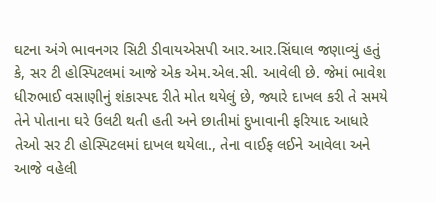ઘટના અંગે ભાવનગર સિટી ડીવાયએસપી આર.આર.સિંઘાલ જણાવ્યું હતું કે, સર ટી હોસ્પિટલમાં આજે એક એમ.એલ.સી. આવેલી છે. જેમાં ભાવેશ ધીરુભાઈ વસાણીનું શંકાસ્પદ રીતે મોત થયેલું છે, જ્યારે દાખલ કરી તે સમયે તેને પોતાના ઘરે ઉલટી થતી હતી અને છાતીમાં દુખાવાની ફરિયાદ આધારે તેઓ સર ટી હોસ્પિટલમાં દાખલ થયેલા., તેના વાઈફ લઈને આવેલા અને આજે વહેલી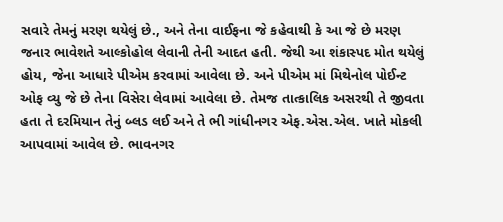સવારે તેમનું મરણ થયેલું છે., અને તેના વાઈફના જે કહેવાથી કે આ જે છે મરણ જનાર ભાવેશતે આલ્કોહોલ લેવાની તેની આદત હતી. જેથી આ શંકાસ્પદ મોત થયેલું હોય, જેના આધારે પીએમ કરવામાં આવેલા છે. અને પીએમ માં મિથેનોલ પોઈન્ટ ઓફ વ્યુ જે છે તેના વિસેરા લેવામાં આવેલા છે. તેમજ તાત્કાલિક અસરથી તે જીવતા હતા તે દરમિયાન તેનું બ્લડ લઈ અને તે ભી ગાંધીનગર એફ.એસ.એલ. ખાતે મોકલી આપવામાં આવેલ છે. ભાવનગર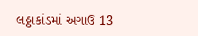લઠ્ઠાકાંડમાં અગાઉ 13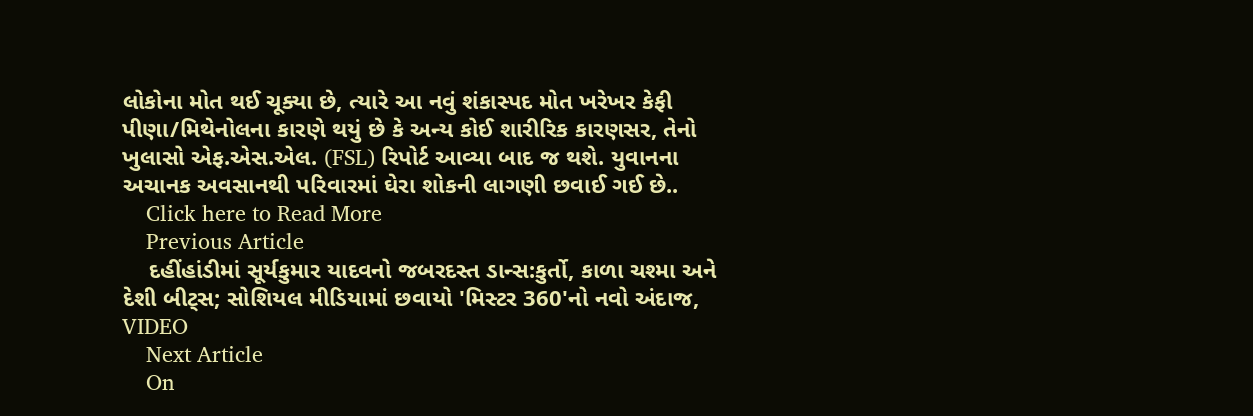લોકોના મોત થઈ ચૂક્યા છે, ત્યારે આ નવું શંકાસ્પદ મોત ખરેખર કેફી પીણા/મિથેનોલના કારણે થયું છે કે અન્ય કોઈ શારીરિક કારણસર, તેનો ખુલાસો એફ.એસ.એલ. (FSL) રિપોર્ટ આવ્યા બાદ જ થશે. યુવાનના અચાનક અવસાનથી પરિવારમાં ઘેરા શોકની લાગણી છવાઈ ગઈ છે..
    Click here to Read More
    Previous Article
    દહીંહાંડીમાં સૂર્યકુમાર યાદવનો જબરદસ્ત ડાન્સ:કુર્તો, કાળા ચશ્મા અને દેશી બીટ્સ; સોશિયલ મીડિયામાં છવાયો 'મિસ્ટર 360'નો નવો અંદાજ, VIDEO
    Next Article
    On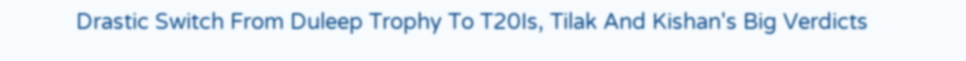Drastic Switch From Duleep Trophy To T20Is, Tilak And Kishan's Big Verdicts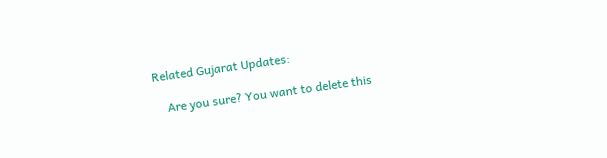Related Gujarat Updates:

    Are you sure? You want to delete this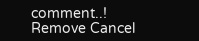comment..! Remove Cancel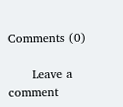Comments (0)

      Leave a comment